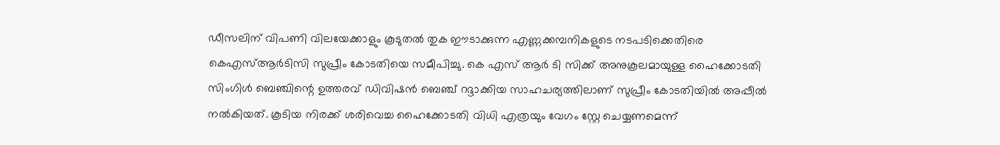ഡീസലിന് വിപണി വിലയേക്കാളും കൂടുതല്‍ തുക ഈടാക്കുന്ന എണ്ണക്കമ്പനികളുടെ നടപടിക്കെതിരെ കെഎസ്ആര്‍ടിസി സുപ്രീം കോടതിയെ സമീപിച്ചു. കെ എസ് ആര്‍ ടി സിക്ക് അനുകൂലമായുള്ള ഹൈക്കോടതി സിംഗിള്‍ ബെഞ്ചിന്റെ ഉത്തരവ് ഡിവിഷന്‍ ബെഞ്ച് റദ്ദാക്കിയ സാഹചര്യത്തിലാണ് സുപ്രീം കോടതിയില്‍ അപ്പീല്‍ നല്‍കിയത്. കൂടിയ നിരക്ക് ശരിവെച്ച ഹൈക്കോടതി വിധി എത്രയും വേഗം സ്റ്റേ ചെയ്യണമെന്ന്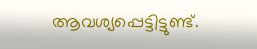ആവശ്യപ്പെട്ടിട്ടുണ്ട്.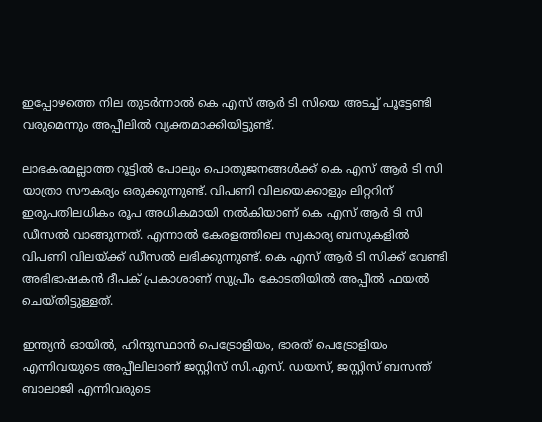ഇപ്പോഴത്തെ നില തുടര്‍ന്നാല്‍ കെ എസ് ആര്‍ ടി സിയെ അടച്ച് പൂട്ടേണ്ടി വരുമെന്നും അപ്പീലില്‍ വ്യക്തമാക്കിയിട്ടുണ്ട്.

ലാഭകരമല്ലാത്ത റൂട്ടില്‍ പോലും പൊതുജനങ്ങള്‍ക്ക് കെ എസ് ആര്‍ ടി സി യാത്രാ സൗകര്യം ഒരുക്കുന്നുണ്ട്. വിപണി വിലയെക്കാളും ലിറ്ററിന് ഇരുപതിലധികം രൂപ അധികമായി നല്‍കിയാണ് കെ എസ് ആര്‍ ടി സി ഡീസല്‍ വാങ്ങുന്നത്. എന്നാല്‍ കേരളത്തിലെ സ്വകാര്യ ബസുകളില്‍ വിപണി വിലയ്ക്ക് ഡീസല്‍ ലഭിക്കുന്നുണ്ട്. കെ എസ് ആര്‍ ടി സിക്ക് വേണ്ടി അഭിഭാഷകന്‍ ദീപക് പ്രകാശാണ് സുപ്രീം കോടതിയില്‍ അപ്പീല്‍ ഫയല്‍ ചെയ്തിട്ടുള്ളത്.

ഇന്ത്യന്‍ ഓയില്‍, ഹിന്ദുസ്ഥാന്‍ പെട്രോളിയം, ഭാരത് പെട്രോളിയം എന്നിവയുടെ അപ്പീലിലാണ് ജസ്റ്റിസ് സി.എസ്. ഡയസ്, ജസ്റ്റിസ് ബസന്ത് ബാലാജി എന്നിവരുടെ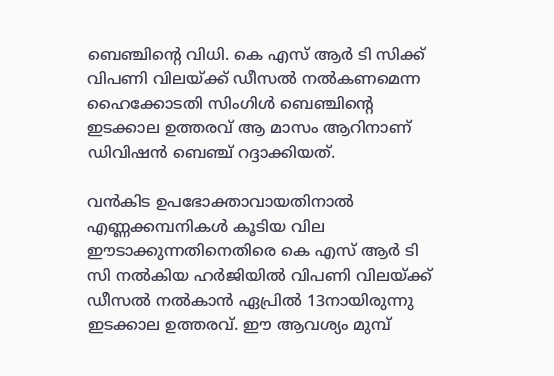ബെഞ്ചിന്റെ വിധി. കെ എസ് ആര്‍ ടി സിക്ക് വിപണി വിലയ്ക്ക് ഡീസല്‍ നല്‍കണമെന്ന ഹൈക്കോടതി സിംഗിള്‍ ബെഞ്ചിന്റെ ഇടക്കാല ഉത്തരവ് ആ മാസം ആറിനാണ് ഡിവിഷന്‍ ബെഞ്ച് റദ്ദാക്കിയത്.

വന്‍കിട ഉപഭോക്താവായതിനാല്‍ എണ്ണക്കമ്പനികള്‍ കൂടിയ വില ഈടാക്കുന്നതിനെതിരെ കെ എസ് ആര്‍ ടി സി നല്‍കിയ ഹര്‍ജിയില്‍ വിപണി വിലയ്ക്ക് ഡീസല്‍ നല്‍കാന്‍ ഏപ്രില്‍ 13നായിരുന്നു ഇടക്കാല ഉത്തരവ്. ഈ ആവശ്യം മുമ്പ്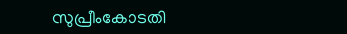സുപ്രീംകോടതി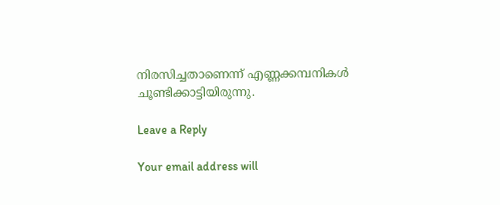നിരസിച്ചതാണെന്ന് എണ്ണക്കമ്പനികള്‍ ചൂണ്ടിക്കാട്ടിയിരുന്നു.

Leave a Reply

Your email address will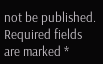not be published. Required fields are marked *